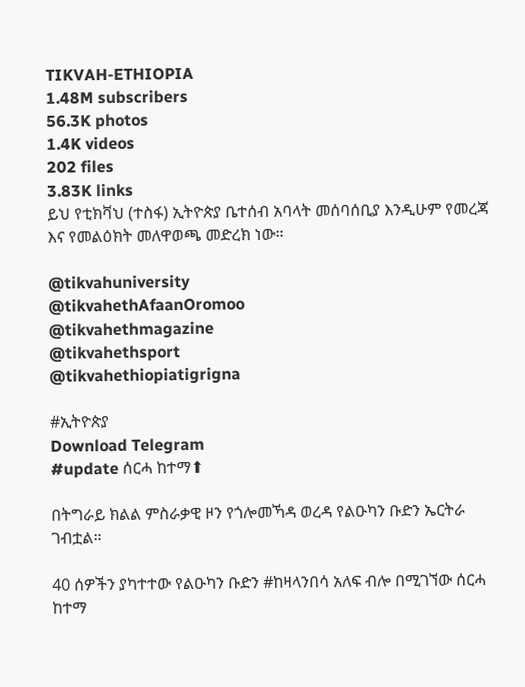TIKVAH-ETHIOPIA
1.48M subscribers
56.3K photos
1.4K videos
202 files
3.83K links
ይህ የቲክቫህ (ተስፋ) ኢትዮጵያ ቤተሰብ አባላት መሰባሰቢያ እንዲሁም የመረጃ እና የመልዕክት መለዋወጫ መድረክ ነው።

@tikvahuniversity
@tikvahethAfaanOromoo
@tikvahethmagazine
@tikvahethsport
@tikvahethiopiatigrigna

#ኢትዮጵያ
Download Telegram
#update ሰርሓ ከተማ⬆

በትግራይ ክልል ምስራቃዊ ዞን የጎሎመኻዳ ወረዳ የልዑካን ቡድን ኤርትራ ገብቷል።

40 ሰዎችን ያካተተው የልዑካን ቡድን #ከዛላንበሳ አለፍ ብሎ በሚገኘው ሰርሓ ከተማ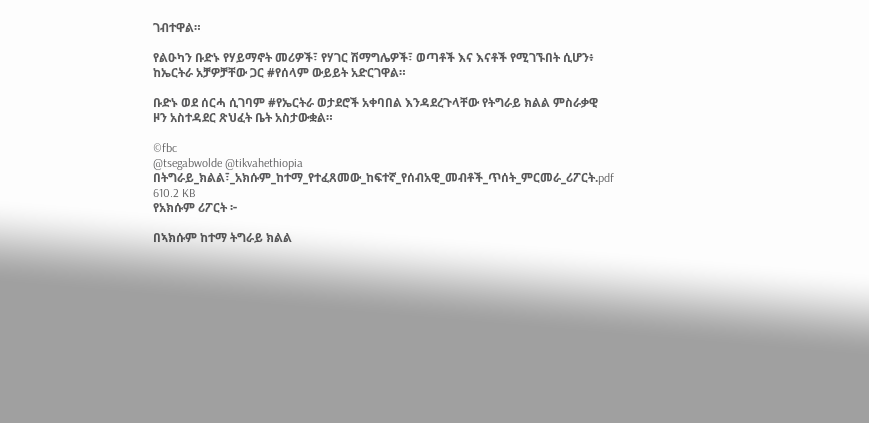ገብተዋል።

የልዑካን ቡድኑ የሃይማኖት መሪዎች፣ የሃገር ሽማግሌዎች፣ ወጣቶች እና እናቶች የሚገኙበት ሲሆን፥ ከኤርትራ አቻዎቻቸው ጋር #የሰላም ውይይት አድርገዋል።

ቡድኑ ወደ ሰርሓ ሲገባም #የኤርትራ ወታደሮች አቀባበል እንዳደረጉላቸው የትግራይ ክልል ምስራቃዊ ዞን አስተዳደር ጽህፈት ቤት አስታውቋል።

©fbc
@tsegabwolde @tikvahethiopia
በትግራይ_ክልል፣_አክሱም_ከተማ_የተፈጸመው_ከፍተኛ_የሰብአዊ_መብቶች_ጥሰት_ምርመራ_ሪፖርት.pdf
610.2 KB
የአክሱም ሪፖርት ፦

በኣክሱም ከተማ ትግራይ ክልል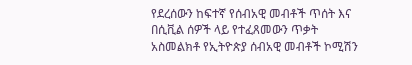የደረሰውን ከፍተኛ የሰብአዊ መብቶች ጥሰት እና በሲቪል ሰዎች ላይ የተፈጸመውን ጥቃት አስመልክቶ የኢትዮጵያ ሰብአዊ መብቶች ኮሚሽን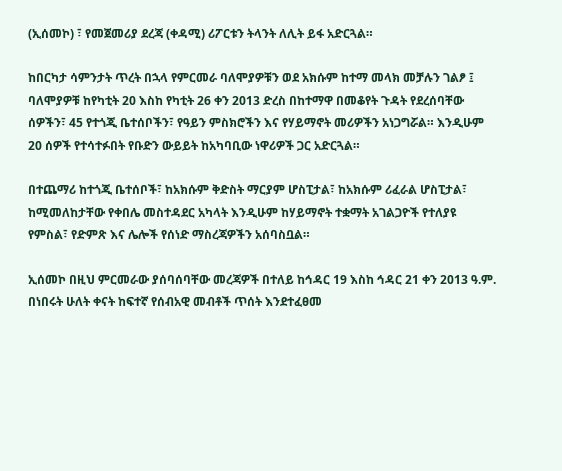(ኢሰመኮ) ፣ የመጀመሪያ ደረጃ (ቀዳሚ) ሪፖርቱን ትላንት ለሊት ይፋ አድርጓል።

ከበርካታ ሳምንታት ጥረት በኋላ የምርመራ ባለሞያዎቹን ወደ አክሱም ከተማ መላክ መቻሉን ገልፆ ፤ ባለሞያዎቹ ከየካቲት 20 እስከ የካቲት 26 ቀን 2013 ድረስ በከተማዋ በመቆየት ጉዳት የደረሰባቸው ሰዎችን፣ 45 የተጎጂ ቤተሰቦችን፣ የዓይን ምስክሮችን እና የሃይማኖት መሪዎችን አነጋግሯል። እንዲሁም 20 ሰዎች የተሳተፉበት የቡድን ውይይት ከአካባቢው ነዋሪዎች ጋር አድርጓል።

በተጨማሪ ከተጎጂ ቤተሰቦች፣ ከአክሱም ቅድስት ማርያም ሆስፒታል፣ ከአክሱም ሪፈራል ሆስፒታል፣ ከሚመለከታቸው የቀበሌ መስተዳደር አካላት እንዲሁም ከሃይማኖት ተቋማት አገልጋዮች የተለያዩ የምስል፣ የድምጽ እና ሌሎች የሰነድ ማስረጃዎችን አሰባስቧል።

ኢሰመኮ በዚህ ምርመራው ያሰባሰባቸው መረጃዎች በተለይ ከኅዳር 19 እስከ ኅዳር 21 ቀን 2013 ዓ.ም. በነበሩት ሁለት ቀናት ከፍተኛ የሰብአዊ መብቶች ጥሰት እንደተፈፀመ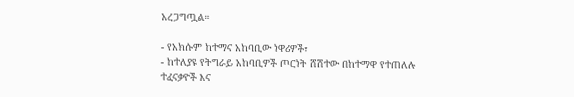አረጋግጧል።

- የአክሱም ከተማና አከባቢው ነዋሪዎች፣
- ከተለያዩ የትግራይ አከባቢዎች ጦርነት ሸሽተው በከተማዋ የተጠለሉ ተፈናቃዮች እና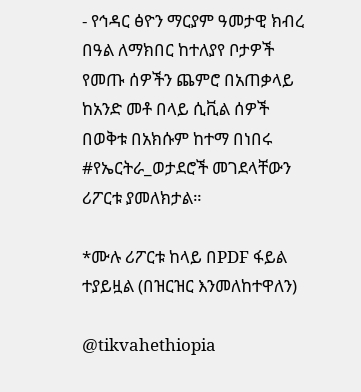- የኅዳር ፅዮን ማርያም ዓመታዊ ክብረ በዓል ለማክበር ከተለያየ ቦታዎች የመጡ ሰዎችን ጨምሮ በአጠቃላይ ከአንድ መቶ በላይ ሲቪል ሰዎች በወቅቱ በአክሱም ከተማ በነበሩ #የኤርትራ_ወታደሮች መገደላቸውን ሪፖርቱ ያመለክታል።

*ሙሉ ሪፖርቱ ከላይ በPDF ፋይል ተያይዟል (በዝርዝር እንመለከተዋለን)

@tikvahethiopia